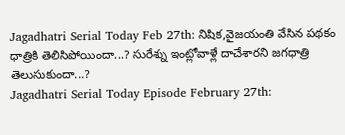Jagadhatri Serial Today Feb 27th: నిషిక,వైజయంతి వేసిన పథకం ధాత్రికి తెలిసిపోయిందా...? సురేశ్ను ఇంట్లోవాళ్లే దాచేశారని జగధాత్రి తెలుసుకుందా...?
Jagadhatri Serial Today Episode February 27th: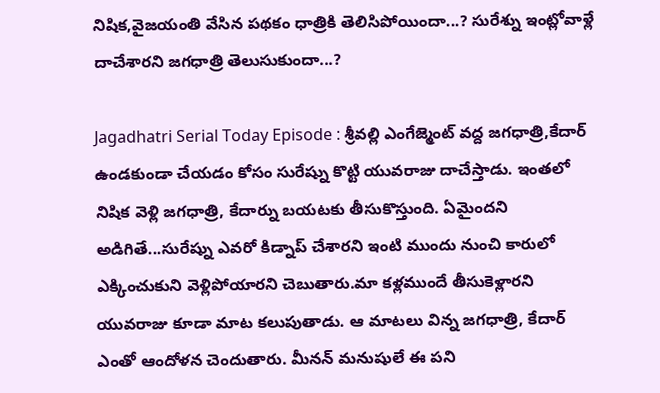నిషిక,వైజయంతి వేసిన పథకం ధాత్రికి తెలిసిపోయిందా...? సురేశ్ను ఇంట్లోవాళ్లే దాచేశారని జగధాత్రి తెలుసుకుందా...?

Jagadhatri Serial Today Episode : శ్రీవల్లి ఎంగేజ్మెంట్ వద్ద జగధాత్రి,కేదార్ ఉండకుండా చేయడం కోసం సురేష్ను కొట్టి యువరాజు దాచేస్తాడు. ఇంతలో నిషిక వెళ్లి జగధాత్రి, కేదార్ను బయటకు తీసుకొస్తుంది. ఏమైందని అడిగితే...సురేష్ను ఎవరో కిడ్నాప్ చేశారని ఇంటి ముందు నుంచి కారులో ఎక్కించుకుని వెళ్లిపోయారని చెబుతారు.మా కళ్లముందే తీసుకెళ్లారని యువరాజు కూడా మాట కలుపుతాడు. ఆ మాటలు విన్న జగధాత్రి, కేదార్ ఎంతో ఆందోళన చెందుతారు. మీనన్ మనుషులే ఈ పని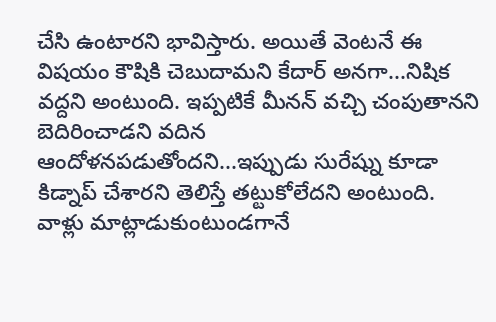చేసి ఉంటారని భావిస్తారు. అయితే వెంటనే ఈ విషయం కౌషికి చెబుదామని కేదార్ అనగా...నిషిక వద్దని అంటుంది. ఇప్పటికే మీనన్ వచ్చి చంపుతానని బెదిరించాడని వదిన ఆందోళనపడుతోందని...ఇప్పుడు సురేష్ను కూడా కిడ్నాప్ చేశారని తెలిస్తే తట్టుకోలేదని అంటుంది. వాళ్లు మాట్లాడుకుంటుండగానే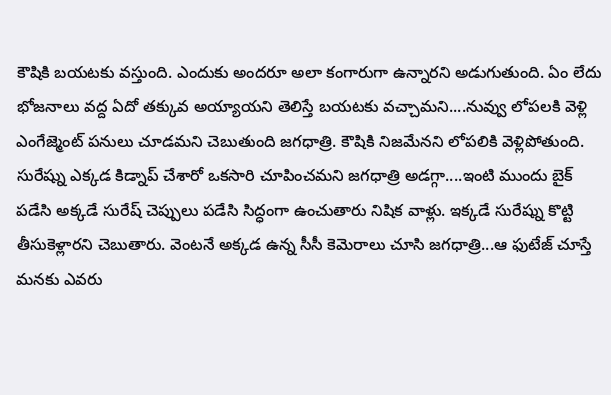కౌషికి బయటకు వస్తుంది. ఎందుకు అందరూ అలా కంగారుగా ఉన్నారని అడుగుతుంది. ఏం లేదు భోజనాలు వద్ద ఏదో తక్కువ అయ్యాయని తెలిస్తే బయటకు వచ్చామని....నువ్వు లోపలకి వెళ్లి ఎంగేజ్మెంట్ పనులు చూడమని చెబుతుంది జగధాత్రి. కౌషికి నిజమేనని లోపలికి వెళ్లిపోతుంది.
సురేష్ను ఎక్కడ కిడ్నాప్ చేశారో ఒకసారి చూపించమని జగధాత్రి అడగ్గా....ఇంటి ముందు బైక్ పడేసి అక్కడే సురేష్ చెప్పులు పడేసి సిద్ధంగా ఉంచుతారు నిషిక వాళ్లు. ఇక్కడే సురేష్ను కొట్టి తీసుకెళ్లారని చెబుతారు. వెంటనే అక్కడ ఉన్న సీసీ కెమెరాలు చూసి జగధాత్రి...ఆ ఫుటేజ్ చూస్తే మనకు ఎవరు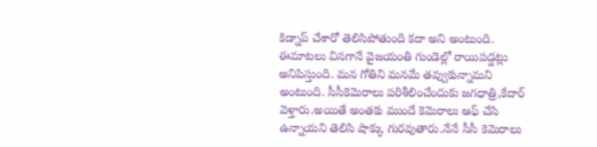కిడ్నాప్ చేశారో తెలిసిపోతుంది కదా అని అంటుంది. ఈమాటలు వినగానే వైజయంతి గుండెల్లో రాయిపడ్డట్లు అనిపిస్తుంది. మన గోతిని మనమే తవ్వుకున్నామని అంటుంది. సీసీకెమెరాలు పరిశీలించేందుకు జగధాత్రి,కేదార్ వెళ్తారు.అయితే అంతకు ముందే కెమెరాలు ఆఫ్ చేసి ఉన్నాయని తెలిసి షాక్కు గురవుతారు.నేనే సీసీ కెమెరాలు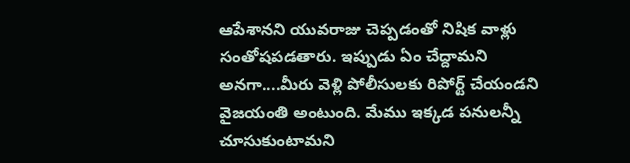ఆపేశానని యువరాజు చెప్పడంతో నిషిక వాళ్లు సంతోషపడతారు. ఇప్పుడు ఏం చేద్దామని అనగా....మీరు వెళ్లి పోలీసులకు రిపోర్ట్ చేయండని వైజయంతి అంటుంది. మేము ఇక్కడ పనులన్నీ చూసుకుంటామని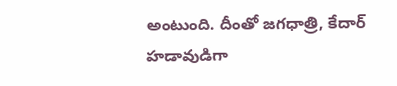అంటుంది. దీంతో జగధాత్రి, కేదార్ హడావుడిగా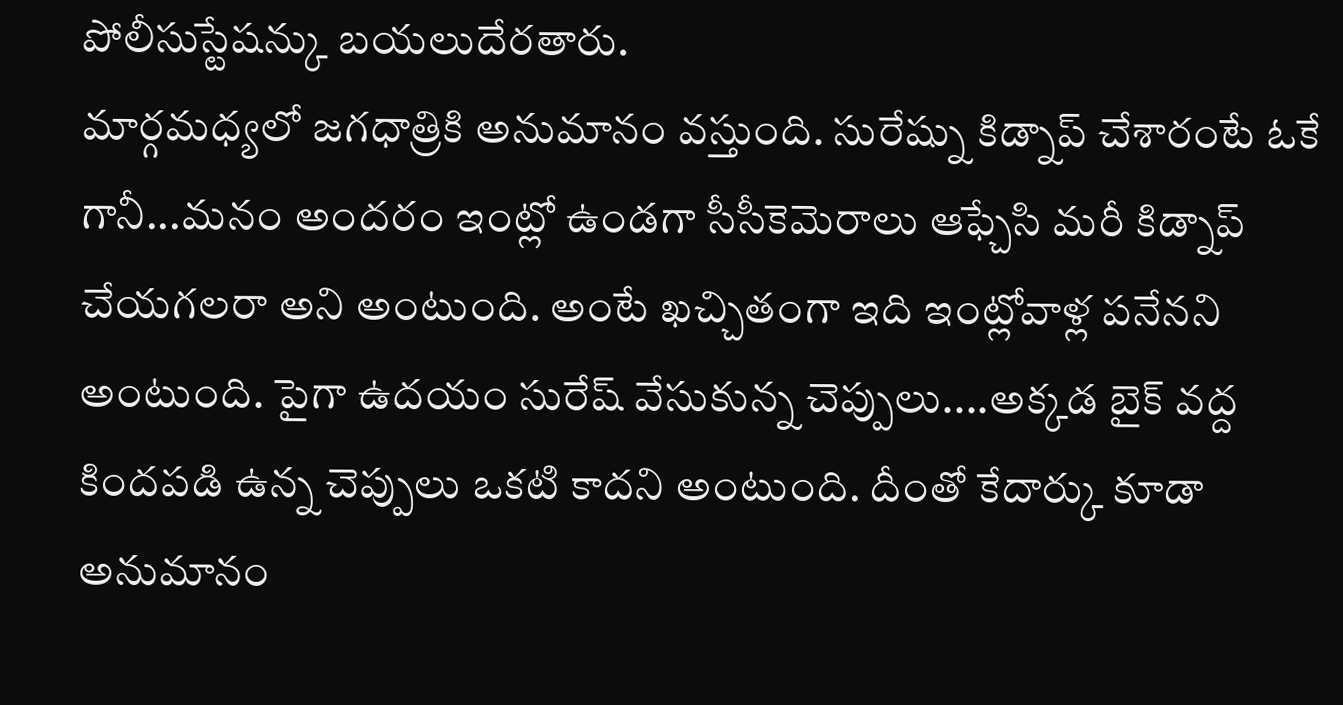పోలీసుస్టేషన్కు బయలుదేరతారు.
మార్గమధ్యలో జగధాత్రికి అనుమానం వస్తుంది. సురేష్ను కిడ్నాప్ చేశారంటే ఓకే గానీ...మనం అందరం ఇంట్లో ఉండగా సీసీకెమెరాలు ఆఫ్చేసి మరీ కిడ్నాప్ చేయగలరా అని అంటుంది. అంటే ఖచ్చితంగా ఇది ఇంట్లోవాళ్ల పనేనని అంటుంది. పైగా ఉదయం సురేష్ వేసుకున్న చెప్పులు....అక్కడ బైక్ వద్ద కిందపడి ఉన్న చెప్పులు ఒకటి కాదని అంటుంది. దీంతో కేదార్కు కూడా అనుమానం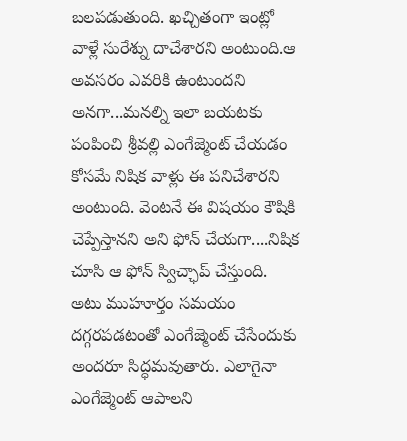బలపడుతుంది. ఖచ్చితంగా ఇంట్లో వాళ్లే సురేశ్ను దాచేశారని అంటుంది.ఆ అవసరం ఎవరికి ఉంటుందని అనగా...మనల్ని ఇలా బయటకు పంపించి శ్రీవల్లి ఎంగేజ్మెంట్ చేయడం కోసమే నిషిక వాళ్లు ఈ పనిచేశారని అంటుంది. వెంటనే ఈ విషయం కౌషికి చెప్పేస్తానని అని ఫోన్ చేయగా....నిషిక చూసి ఆ ఫోన్ స్విచ్ఛాప్ చేస్తుంది. అటు ముహూర్తం సమయం దగ్గరపడటంతో ఎంగేజ్మెంట్ చేసేందుకు అందరూ సిద్ధమవుతారు. ఎలాగైనా ఎంగేజ్మెంట్ ఆపాలని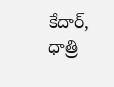కేదార్, ధాత్రి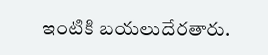ఇంటికి బయలుదేరతారు.